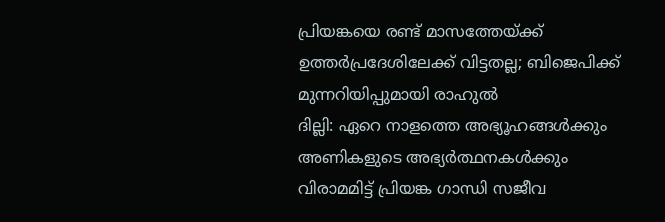പ്രിയങ്കയെ രണ്ട് മാസത്തേയ്ക്ക് ഉത്തർപ്രദേശിലേക്ക് വിട്ടതല്ല; ബിജെപിക്ക് മുന്നറിയിപ്പുമായി രാഹുൽ
ദില്ലി: ഏറെ നാളത്തെ അഭ്യൂഹങ്ങൾക്കും അണികളുടെ അഭ്യർത്ഥനകൾക്കും വിരാമമിട്ട് പ്രിയങ്ക ഗാന്ധി സജീവ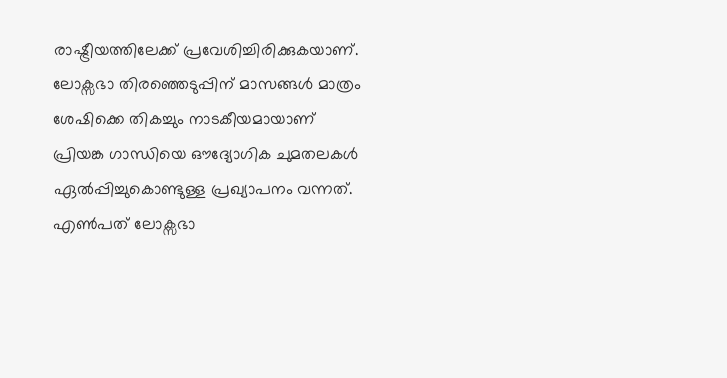രാഷ്ട്രീയത്തിലേക്ക് പ്രവേശിച്ചിരിക്കുകയാണ്. ലോക്സഭാ തിരഞ്ഞെടുപ്പിന് മാസങ്ങൾ മാത്രം ശേഷിക്കെ തികച്ചും നാടകീയമായാണ് പ്രിയങ്ക ഗാന്ധിയെ ഔദ്യോഗിക ചുമതലകൾ ഏൽപ്പിച്ചുകൊണ്ടുള്ള പ്രഖ്യാപനം വന്നത്. എൺപത് ലോക്സഭാ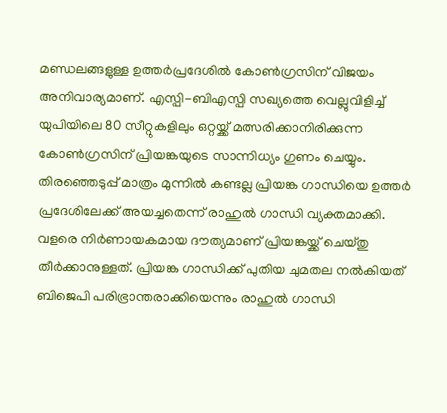മണ്ഡലങ്ങളുള്ള ഉത്തർപ്രദേശിൽ കോൺഗ്രസിന് വിജയം അനിവാര്യമാണ്. എസ്പി-ബിഎസ്പി സഖ്യത്തെ വെല്ലുവിളിച്ച് യുപിയിലെ 80 സീറ്റുകളിലും ഒറ്റയ്ക്ക് മത്സരിക്കാനിരിക്കുന്ന കോൺഗ്രസിന് പ്രിയങ്കയുടെ സാന്നിധ്യം ഗുണം ചെയ്യും.
തിരഞ്ഞെടുപ്പ് മാത്രം മുന്നിൽ കണ്ടല്ല പ്രിയങ്ക ഗാന്ധിയെ ഉത്തർ പ്രദേശിലേക്ക് അയച്ചതെന്ന് രാഹുൽ ഗാന്ധി വ്യക്തമാക്കി. വളരെ നിർണായകമായ ദൗത്യമാണ് പ്രിയങ്കയ്ക്ക് ചെയ്തു തീർക്കാനുള്ളത്. പ്രിയങ്ക ഗാന്ധിക്ക് പുതിയ ചുമതല നൽകിയത് ബിജെപി പരിഭ്രാന്തരാക്കിയെന്നും രാഹുൽ ഗാന്ധി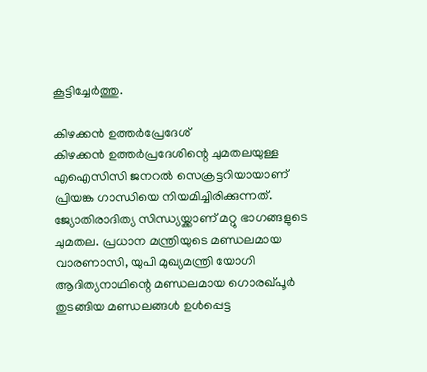കൂട്ടിച്ചേർത്തു.

കിഴക്കൻ ഉത്തർപ്രേദേശ്
കിഴക്കൻ ഉത്തർപ്രദേശിന്റെ ചുമതലയുള്ള എഐസിസി ജനറൽ സെക്രട്ടറിയായാണ് പ്രിയങ്ക ഗാന്ധിയെ നിയമിച്ചിരിക്കുന്നത്. ജ്യോതിരാദിത്യ സിന്ധ്യയ്ക്കാണ് മറ്റു ഭാഗങ്ങളുടെ ചുമതല. പ്രധാന മന്ത്രിയുടെ മണ്ഡലമായ വാരണാസി, യുപി മുഖ്യമന്ത്രി യോഗി ആദിത്യനാഥിന്റെ മണ്ഡലമായ ഗൊരഖ്പൂർ തുടങ്ങിയ മണ്ഡലങ്ങൾ ഉൾപ്പെട്ട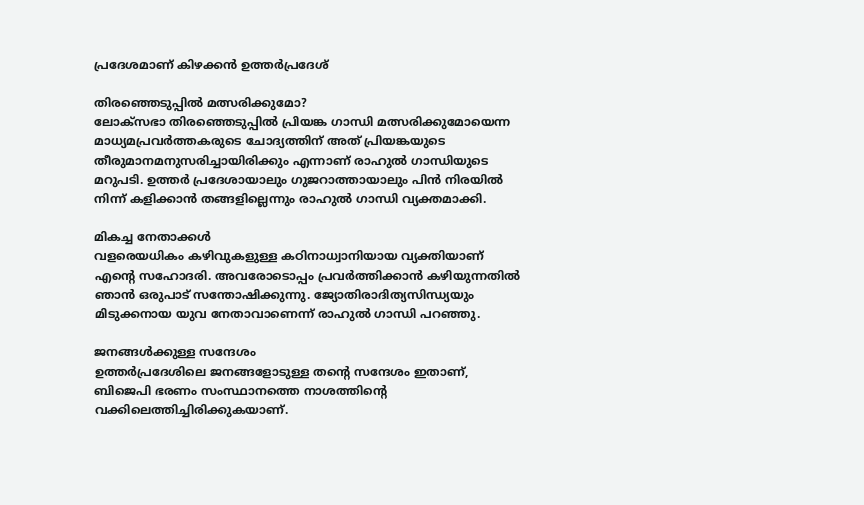പ്രദേശമാണ് കിഴക്കൻ ഉത്തർപ്രദേശ്

തിരഞ്ഞെടുപ്പിൽ മത്സരിക്കുമോ?
ലോക്സഭാ തിരഞ്ഞെടുപ്പിൽ പ്രിയങ്ക ഗാന്ധി മത്സരിക്കുമോയെന്ന മാധ്യമപ്രവർത്തകരുടെ ചോദ്യത്തിന് അത് പ്രിയങ്കയുടെ തീരുമാനമനുസരിച്ചായിരിക്കും എന്നാണ് രാഹുൽ ഗാന്ധിയുടെ മറുപടി. ഉത്തർ പ്രദേശായാലും ഗുജറാത്തായാലും പിൻ നിരയിൽ നിന്ന് കളിക്കാൻ തങ്ങളില്ലെന്നും രാഹുൽ ഗാന്ധി വ്യക്തമാക്കി.

മികച്ച നേതാക്കൾ
വളരെയധികം കഴിവുകളുള്ള കഠിനാധ്വാനിയായ വ്യക്തിയാണ് എന്റെ സഹോദരി. അവരോടൊപ്പം പ്രവർത്തിക്കാൻ കഴിയുന്നതിൽ ഞാൻ ഒരുപാട് സന്തോഷിക്കുന്നു. ജ്യോതിരാദിത്യസിന്ധ്യയും മിടുക്കനായ യുവ നേതാവാണെന്ന് രാഹുൽ ഗാന്ധി പറഞ്ഞു.

ജനങ്ങൾക്കുള്ള സന്ദേശം
ഉത്തർപ്രദേശിലെ ജനങ്ങളോടുള്ള തന്റെ സന്ദേശം ഇതാണ്, ബിജെപി ഭരണം സംസ്ഥാനത്തെ നാശത്തിന്റെ വക്കിലെത്തിച്ചിരിക്കുകയാണ്.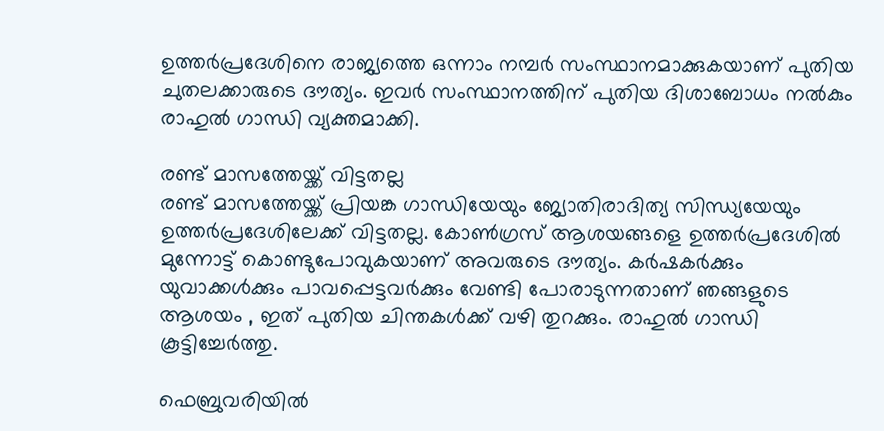ഉത്തർപ്രദേശിനെ രാജ്യത്തെ ഒന്നാം നമ്പർ സംസ്ഥാനമാക്കുകയാണ് പുതിയ ചുതലക്കാരുടെ ദൗത്യം. ഇവർ സംസ്ഥാനത്തിന് പുതിയ ദിശാബോധം നൽകും രാഹുൽ ഗാന്ധി വ്യക്തമാക്കി.

രണ്ട് മാസത്തേയ്ക്ക് വിട്ടതല്ല
രണ്ട് മാസത്തേയ്ക്ക് പ്രിയങ്ക ഗാന്ധിയേയും ജ്യോതിരാദിത്യ സിന്ധ്യയേയും ഉത്തർപ്രദേശിലേക്ക് വിട്ടതല്ല. കോൺഗ്രസ് ആശയങ്ങളെ ഉത്തർപ്രദേശിൽ മുന്നോട്ട് കൊണ്ടുപോവുകയാണ് അവരുടെ ദൗത്യം. കർഷകർക്കും യുവാക്കൾക്കും പാവപ്പെട്ടവർക്കും വേണ്ടി പോരാടുന്നതാണ് ഞങ്ങളുടെ ആശയം , ഇത് പുതിയ ചിന്തകൾക്ക് വഴി തുറക്കും. രാഹുൽ ഗാന്ധി കൂട്ടിച്ചേർത്തു.

ഫെബ്രുവരിയിൽ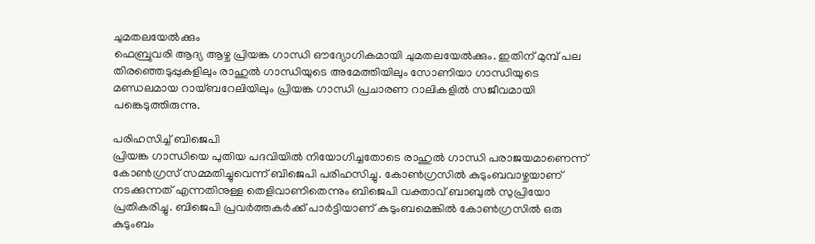ചുമതലയേൽക്കും
ഫെബ്രുവരി ആദ്യ ആഴ്ച പ്രിയങ്ക ഗാന്ധി ഔദ്യോഗികമായി ചുമതലയേൽക്കും. ഇതിന് മുമ്പ് പല തിരഞ്ഞെടുപ്പുകളിലും രാഹുൽ ഗാന്ധിയുടെ അമേത്തിയിലും സോണിയാ ഗാന്ധിയുടെ മണ്ഡലമായ റായ്ബറേലിയിലും പ്രിയങ്ക ഗാന്ധി പ്രചാരണ റാലികളിൽ സജീവമായി പങ്കെടുത്തിരുന്നു.

പരിഹസിച്ച് ബിജെപി
പ്രിയങ്ക ഗാന്ധിയെ പുതിയ പദവിയിൽ നിയോഗിച്ചതോടെ രാഹുൽ ഗാന്ധി പരാജയമാണെന്ന് കോൺഗ്രസ് സമ്മതിച്ചുവെന്ന് ബിജെപി പരിഹസിച്ചു. കോൺഗ്രസിൽ കുടുംബവാഴ്ചയാണ് നടക്കുന്നത് എന്നതിനുള്ള തെളിവാണിതെന്നും ബിജെപി വക്താവ് ബാബുൽ സുപ്രിയോ പ്രതികരിച്ചു. ബിജെപി പ്രവർത്തകർക്ക് പാർട്ടിയാണ് കുടുംബമെങ്കിൽ കോൺഗ്രസിൽ ഒരു കുടുംബം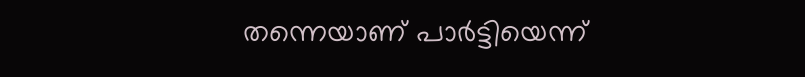തന്നെയാണ് പാർട്ടിയെന്ന്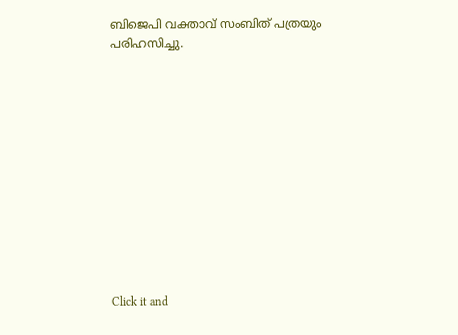ബിജെപി വക്താവ് സംബിത് പത്രയും പരിഹസിച്ചു.












Click it and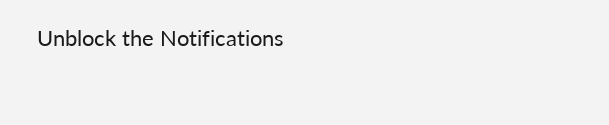Unblock the Notifications